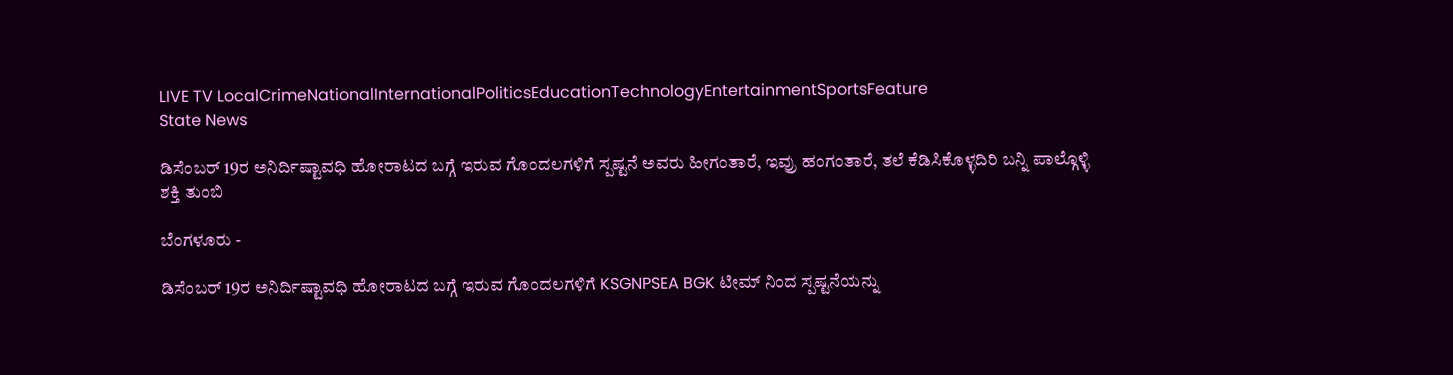LIVE TV LocalCrimeNationalInternationalPoliticsEducationTechnologyEntertainmentSportsFeature
State News

ಡಿಸೆಂಬರ್ 19ರ ಅನಿರ್ದಿಷ್ಟಾವಧಿ ಹೋರಾಟದ ಬಗ್ಗೆ ಇರುವ ಗೊಂದಲಗಳಿಗೆ ಸ್ಪಷ್ಟನೆ ಅವರು ಹೀಗಂತಾರೆ, ಇವ್ರು ಹಂಗಂತಾರೆ, ತಲೆ ಕೆಡಿಸಿಕೊಳ್ಳದಿರಿ ಬನ್ನಿ ಪಾಲ್ಗೊಳ್ಳಿ ಶಕ್ತಿ ತುಂಬಿ

ಬೆಂಗಳೂರು -

ಡಿಸೆಂಬರ್ 19ರ ಅನಿರ್ದಿಷ್ಟಾವಧಿ ಹೋರಾಟದ ಬಗ್ಗೆ ಇರುವ ಗೊಂದಲಗಳಿಗೆ KSGNPSEA BGK ಟೀಮ್ ನಿಂದ ಸ್ಪಷ್ಟನೆಯನ್ನು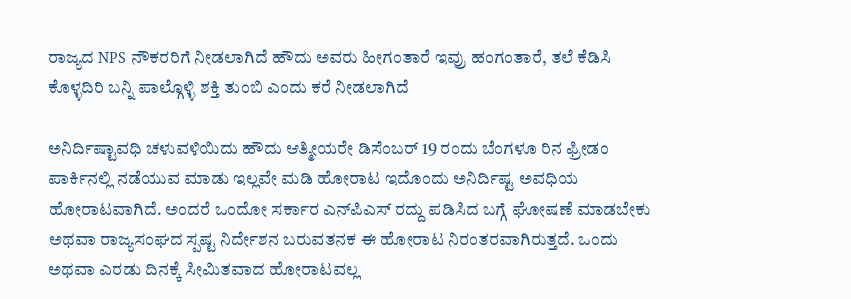ರಾಜ್ಯದ NPS ನೌಕರರಿಗೆ ನೀಡಲಾಗಿದೆ ಹೌದು ಅವರು ಹೀಗಂತಾರೆ ಇವ್ರು ಹಂಗಂತಾರೆ, ತಲೆ ಕೆಡಿಸಿ ಕೊಳ್ಳದಿರಿ ಬನ್ನಿ ಪಾಲ್ಗೊಳ್ಳಿ ಶಕ್ತಿ ತುಂಬಿ ಎಂದು ಕರೆ ನೀಡಲಾಗಿದೆ

ಅನಿರ್ದಿಷ್ಟಾವಧಿ ಚಳುವಳಿಯಿದು ಹೌದು ಆತ್ಮೀಯರೇ ಡಿಸೆಂಬರ್ 19 ರಂದು ಬೆಂಗಳೂ ರಿನ ಫ್ರೀಡಂ ಪಾರ್ಕಿನಲ್ಲಿ ನಡೆಯುವ ಮಾಡು ಇಲ್ಲವೇ ಮಡಿ ಹೋರಾಟ ಇದೊಂದು ಅನಿರ್ದಿಷ್ಟ ಅವಧಿಯ ಹೋರಾಟವಾಗಿದೆ. ಅಂದರೆ ಒಂದೋ ಸರ್ಕಾರ ಎನ್‌ಪಿಎಸ್ ರದ್ದು ಪಡಿಸಿದ ಬಗ್ಗೆ ಘೋಷಣೆ ಮಾಡಬೇಕು ಅಥವಾ ರಾಜ್ಯಸಂಘದ ಸ್ಪಷ್ಟ ನಿರ್ದೇಶನ ಬರುವತನಕ ಈ ಹೋರಾಟ ನಿರಂತರವಾಗಿರುತ್ತದೆ. ಒಂದು ಅಥವಾ ಎರಡು ದಿನಕ್ಕೆ ಸೀಮಿತವಾದ ಹೋರಾಟವಲ್ಲ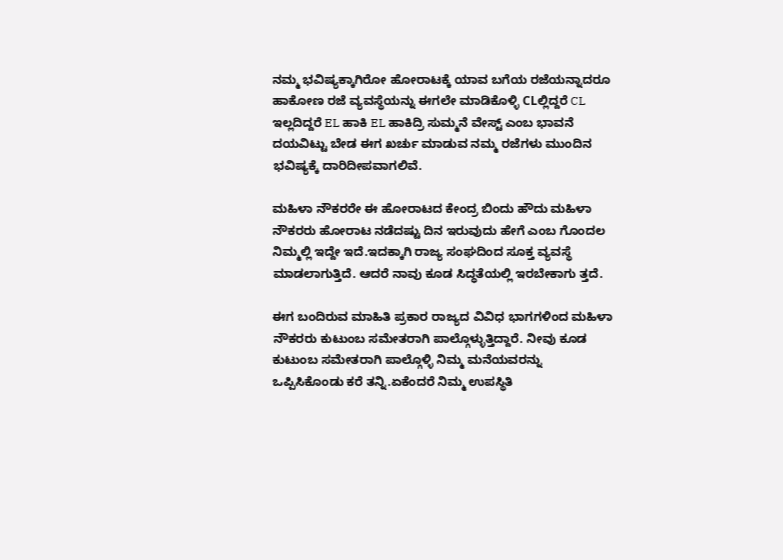ನಮ್ಮ ಭವಿಷ್ಯಕ್ಕಾಗಿರೋ ಹೋರಾಟಕ್ಕೆ ಯಾವ ಬಗೆಯ ರಜೆಯನ್ನಾದರೂ ಹಾಕೋಣ ರಜೆ ವ್ಯವಸ್ಥೆಯನ್ನು ಈಗಲೇ ಮಾಡಿಕೊಳ್ಳಿ CLಲ್ಲಿದ್ದರೆ CL ಇಲ್ಲದಿದ್ದರೆ EL ಹಾಕಿ EL ಹಾಕಿದ್ರಿ ಸುಮ್ಮನೆ ವೇಸ್ಟ್ ಎಂಬ ಭಾವನೆ ದಯವಿಟ್ಟು ಬೇಡ ಈಗ ಖರ್ಚು ಮಾಡುವ ನಮ್ಮ ರಜೆಗಳು ಮುಂದಿನ ಭವಿಷ್ಯಕ್ಕೆ ದಾರಿದೀಪವಾಗಲಿವೆ.

ಮಹಿಳಾ ನೌಕರರೇ ಈ ಹೋರಾಟದ ಕೇಂದ್ರ ಬಿಂದು ಹೌದು ಮಹಿಳಾ ನೌಕರರು ಹೋರಾಟ ನಡೆದಷ್ಟು ದಿನ ಇರುವುದು ಹೇಗೆ ಎಂಬ ಗೊಂದಲ ನಿಮ್ಮಲ್ಲಿ ಇದ್ದೇ ಇದೆ.ಇದಕ್ಕಾಗಿ ರಾಜ್ಯ ಸಂಘದಿಂದ ಸೂಕ್ತ ವ್ಯವಸ್ಥೆ ಮಾಡಲಾಗುತ್ತಿದೆ. ಆದರೆ ನಾವು ಕೂಡ ಸಿದ್ಧತೆಯಲ್ಲಿ ಇರಬೇಕಾಗು ತ್ತದೆ‌.

ಈಗ ಬಂದಿರುವ ಮಾಹಿತಿ ಪ್ರಕಾರ ರಾಜ್ಯದ ವಿವಿಧ ಭಾಗಗಳಿಂದ ಮಹಿಳಾ ನೌಕರರು ಕುಟುಂಬ ಸಮೇತರಾಗಿ ಪಾಲ್ಗೊಳ್ಳುತ್ತಿದ್ದಾರೆ. ನೀವು ಕೂಡ ಕುಟುಂಬ ಸಮೇತರಾಗಿ ಪಾಲ್ಗೊಳ್ಳಿ ನಿಮ್ಮ ಮನೆಯವರನ್ನು ಒಪ್ಪಿಸಿಕೊಂಡು ಕರೆ ತನ್ನಿ.ಏಕೆಂದರೆ ನಿಮ್ಮ ಉಪಸ್ಥಿತಿ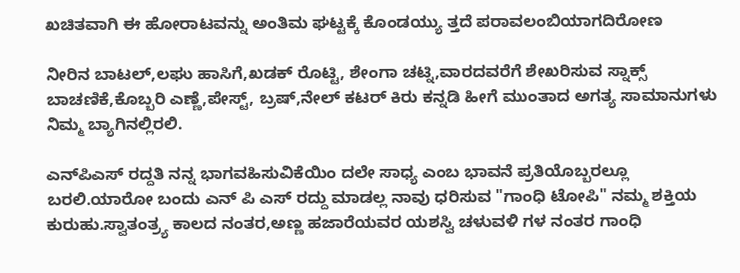ಖಚಿತವಾಗಿ ಈ ಹೋರಾಟವನ್ನು ಅಂತಿಮ ಘಟ್ಟಕ್ಕೆ ಕೊಂಡಯ್ಯು ತ್ತದೆ ಪರಾವಲಂಬಿಯಾಗದಿರೋಣ

ನೀರಿನ ಬಾಟಲ್,ಲಘು ಹಾಸಿಗೆ,ಖಡಕ್ ರೊಟ್ಟಿ, ಶೇಂಗಾ ಚಟ್ನಿ,ವಾರದವರೆಗೆ ಶೇಖರಿಸುವ ಸ್ನಾಕ್ಸ್ ಬಾಚಣಿಕೆ,ಕೊಬ್ಬರಿ ಎಣ್ಣೆ,ಪೇಸ್ಟ್, ಬ್ರಷ್,ನೇಲ್ ಕಟರ್ ಕಿರು ಕನ್ನಡಿ ಹೀಗೆ ಮುಂತಾದ ಅಗತ್ಯ ಸಾಮಾನುಗಳು ನಿಮ್ಮ ಬ್ಯಾಗಿನಲ್ಲಿರಲಿ.

ಎನ್‌ಪಿಎಸ್ ರದ್ದತಿ ನನ್ನ ಭಾಗವಹಿಸುವಿಕೆಯಿಂ ದಲೇ ಸಾಧ್ಯ ಎಂಬ ಭಾವನೆ ಪ್ರತಿಯೊಬ್ಬರಲ್ಲೂ ಬರಲಿ.ಯಾರೋ ಬಂದು ಎನ್ ಪಿ ಎಸ್ ರದ್ದು ಮಾಡಲ್ಲ ನಾವು ಧರಿಸುವ "ಗಾಂಧಿ ಟೋಪಿ" ನಮ್ಮ ಶಕ್ತಿಯ ಕುರುಹು.ಸ್ವಾತಂತ್ರ್ಯ ಕಾಲದ ನಂತರ,ಅಣ್ಣ ಹಜಾರೆಯವರ ಯಶಸ್ವಿ ಚಳುವಳಿ ಗಳ ನಂತರ ಗಾಂಧಿ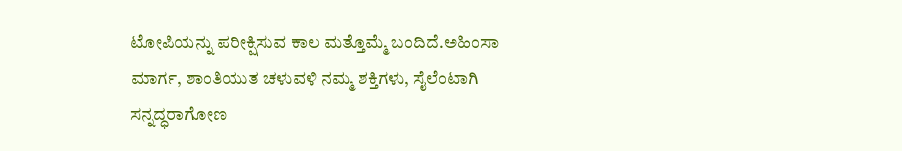ಟೋಪಿಯನ್ನು ಪರೀಕ್ಷಿಸುವ ಕಾಲ ಮತ್ತೊಮ್ಮೆ ಬಂದಿದೆ.ಅಹಿಂಸಾ ಮಾರ್ಗ, ಶಾಂತಿಯುತ ಚಳುವಳಿ ನಮ್ಮ ಶಕ್ತಿಗಳು, ಸೈಲೆಂಟಾಗಿ ಸನ್ನದ್ಧರಾಗೋಣ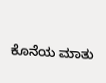ಕೊನೆಯ ಮಾತು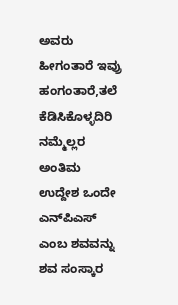ಅವರು ಹೀಗಂತಾರೆ ಇವ್ರು ಹಂಗಂತಾರೆ,ತಲೆ ಕೆಡಿಸಿಕೊಳ್ಳದಿರಿ ನಮ್ಮೆಲ್ಲರ ಅಂತಿಮ ಉದ್ದೇಶ ಒಂದೇ ಎನ್‌ಪಿಎಸ್ ಎಂಬ ಶವವನ್ನು ಶವ ಸಂಸ್ಕಾರ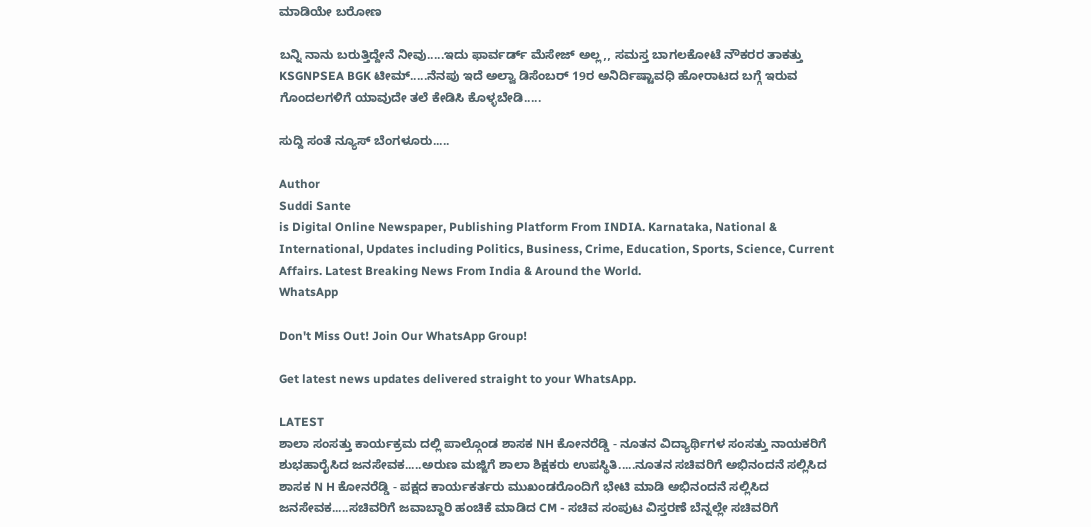ಮಾಡಿಯೇ ಬರೋಣ

ಬನ್ನಿ ನಾನು ಬರುತ್ತಿದ್ದೇನೆ ನೀವು.....ಇದು ಫಾರ್ವರ್ಡ್ ಮೆಸೇಜ್ ಅಲ್ಲ,, ಸಮಸ್ತ ಬಾಗಲಕೋಟೆ ನೌಕರರ ತಾಕತ್ತು KSGNPSEA BGK ಟೀಮ್.....ನೆನಪು ಇದೆ ಅಲ್ವಾ ಡಿಸೆಂಬರ್ 19ರ ಅನಿರ್ದಿಷ್ಟಾವಧಿ ಹೋರಾಟದ ಬಗ್ಗೆ ಇರುವ ಗೊಂದಲಗಳಿಗೆ ಯಾವುದೇ ತಲೆ ಕೇಡಿಸಿ ಕೊಳ್ಳಬೇಡಿ.....

ಸುದ್ದಿ ಸಂತೆ ನ್ಯೂಸ್ ಬೆಂಗಳೂರು.....

Author
Suddi Sante
is Digital Online Newspaper, Publishing Platform From INDIA. Karnataka, National & International, Updates including Politics, Business, Crime, Education, Sports, Science, Current Affairs. Latest Breaking News From India & Around the World.
WhatsApp

Don't Miss Out! Join Our WhatsApp Group!

Get latest news updates delivered straight to your WhatsApp.

LATEST
ಶಾಲಾ ಸಂಸತ್ತು ಕಾರ್ಯಕ್ರಮ ದಲ್ಲಿ ಪಾಲ್ಗೊಂಡ ಶಾಸಕ NH ಕೋನರೆಡ್ಡಿ - ನೂತನ ವಿದ್ಯಾರ್ಥಿಗಳ ಸಂಸತ್ತು ನಾಯಕರಿಗೆ ಶುಭಹಾರೈಸಿದ ಜನಸೇವಕ.....ಅರುಣ ಮಜ್ಜಿಗೆ ಶಾಲಾ ಶಿಕ್ಷಕರು ಉಪಸ್ಥಿತಿ.....ನೂತನ ಸಚಿವರಿಗೆ ಅಭಿನಂದನೆ ಸಲ್ಲಿಸಿದ ಶಾಸಕ N H ಕೋನರೆಡ್ಡಿ - ಪಕ್ಷದ ಕಾರ್ಯಕರ್ತರು ಮುಖಂಡರೊಂದಿಗೆ ಭೇಟಿ ಮಾಡಿ ಅಭಿನಂದನೆ ಸಲ್ಲಿಸಿದ ಜನಸೇವಕ.....ಸಚಿವರಿಗೆ ಜವಾಬ್ದಾರಿ ಹಂಚಿಕೆ ಮಾಡಿದ CM - ಸಚಿವ ಸಂಪುಟ ವಿಸ್ತರಣೆ ಬೆನ್ನಲ್ಲೇ ಸಚಿವರಿಗೆ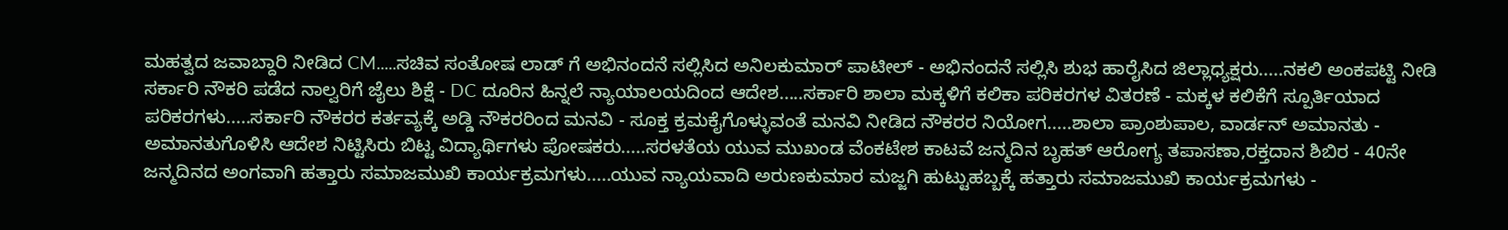ಮಹತ್ವದ ಜವಾಬ್ದಾರಿ ನೀಡಿದ CM.....ಸಚಿವ ಸಂತೋಷ ಲಾಡ್ ಗೆ ಅಭಿನಂದನೆ ಸಲ್ಲಿಸಿದ ಅನಿಲಕುಮಾರ್ ಪಾಟೀಲ್ - ಅಭಿನಂದನೆ ಸಲ್ಲಿಸಿ ಶುಭ ಹಾರೈಸಿದ ಜಿಲ್ಲಾಧ್ಯಕ್ಷರು.....ನಕಲಿ ಅಂಕಪಟ್ಟಿ ನೀಡಿ ಸರ್ಕಾರಿ ನೌಕರಿ ಪಡೆದ ನಾಲ್ವರಿಗೆ ಜೈಲು ಶಿಕ್ಷೆ - DC ದೂರಿನ ಹಿನ್ನಲೆ ನ್ಯಾಯಾಲಯದಿಂದ ಆದೇಶ.....ಸರ್ಕಾರಿ ಶಾಲಾ ಮಕ್ಕಳಿಗೆ ಕಲಿಕಾ ಪರಿಕರಗಳ ವಿತರಣೆ - ಮಕ್ಕಳ ಕಲಿಕೆಗೆ ಸ್ಪೂರ್ತಿಯಾದ ಪರಿಕರಗಳು.....ಸರ್ಕಾರಿ ನೌಕರರ ಕರ್ತವ್ಯಕ್ಕೆ ಅಡ್ಡಿ ನೌಕರರಿಂದ ಮನವಿ - ಸೂಕ್ತ ಕ್ರಮಕೈಗೊಳ್ಳುವಂತೆ ಮನವಿ ನೀಡಿದ ನೌಕರರ ನಿಯೋಗ.....ಶಾಲಾ ಪ್ರಾಂಶುಪಾಲ, ವಾರ್ಡನ್ ಅಮಾನತು - ಅಮಾನತುಗೊಳಿಸಿ ಆದೇಶ ನಿಟ್ಟಿಸಿರು ಬಿಟ್ಟ ವಿದ್ಯಾರ್ಥಿಗಳು ಪೋಷಕರು.....ಸರಳತೆಯ ಯುವ ಮುಖಂಡ ವೆಂಕಟೇಶ ಕಾಟವೆ ಜನ್ಮದಿನ ಬೃಹತ್ ಆರೋಗ್ಯ ತಪಾಸಣಾ,ರಕ್ತದಾನ ಶಿಬಿರ - 40ನೇ ಜನ್ಮದಿನದ ಅಂಗವಾಗಿ ಹತ್ತಾರು ಸಮಾಜಮುಖಿ ಕಾರ್ಯಕ್ರಮಗಳು.....ಯುವ ನ್ಯಾಯವಾದಿ ಅರುಣಕುಮಾರ ಮಜ್ಜಗಿ ಹುಟ್ಟುಹಬ್ಬಕ್ಕೆ ಹತ್ತಾರು ಸಮಾಜಮುಖಿ ಕಾರ್ಯಕ್ರಮಗಳು -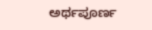ಅರ್ಥಪೂರ್ಣ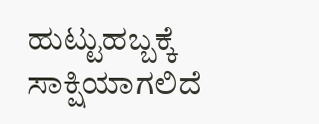ಹುಟ್ಟುಹಬ್ಬಕ್ಕೆ ಸಾಕ್ಷಿಯಾಗಲಿದೆ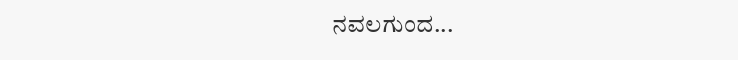ನವಲಗುಂದ...